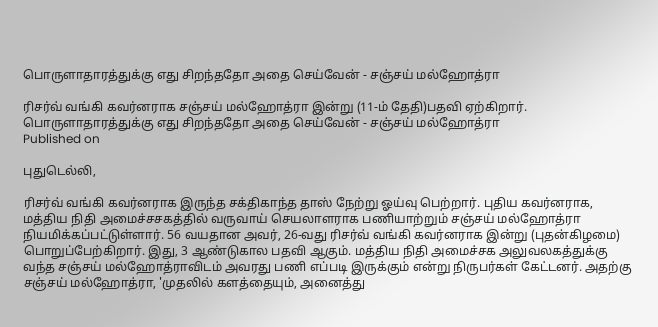பொருளாதாரத்துக்கு எது சிறந்ததோ அதை செய்வேன் - சஞ்சய் மல்ஹோத்ரா

ரிசர்வ் வங்கி கவர்னராக சஞ்சய் மல்ஹோத்ரா இன்று (11-ம் தேதி)பதவி ஏற்கிறார்.
பொருளாதாரத்துக்கு எது சிறந்ததோ அதை செய்வேன் - சஞ்சய் மல்ஹோத்ரா
Published on

புதுடெல்லி,

ரிசர்வ் வங்கி கவர்னராக இருந்த சக்திகாந்த தாஸ் நேற்று ஓய்வு பெற்றார். புதிய கவர்னராக, மத்திய நிதி அமைச்சசகத்தில் வருவாய் செயலாளராக பணியாற்றும் சஞ்சய் மல்ஹோத்ரா நியமிக்கப்பட்டுள்ளார். 56 வயதான அவர், 26-வது ரிசர்வ் வங்கி கவர்னராக இன்று (புதன்கிழமை) பொறுப்பேற்கிறார். இது, 3 ஆண்டுகால பதவி ஆகும். மத்திய நிதி அமைச்சக அலுவலகத்துக்கு வந்த சஞ்சய் மல்ஹோத்ராவிடம் அவரது பணி எப்படி இருக்கும் என்று நிருபர்கள் கேட்டனர். அதற்கு சஞ்சய் மல்ஹோத்ரா, 'முதலில் களத்தையும், அனைத்து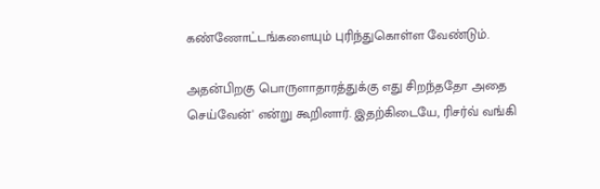கண்ணோட்டங்களையும் புரிந்துகொள்ள வேண்டும்.

அதன்பிறகு பொருளாதாரத்துக்கு எது சிறந்ததோ அதை செய்வேன்' என்று கூறினார். இதற்கிடையே, ரிசர்வ் வங்கி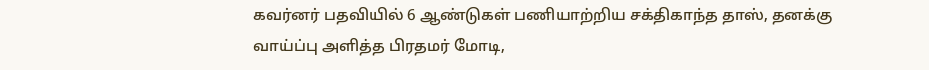கவர்னர் பதவியில் 6 ஆண்டுகள் பணியாற்றிய சக்திகாந்த தாஸ், தனக்கு வாய்ப்பு அளித்த பிரதமர் மோடி,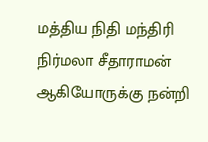மத்திய நிதி மந்திரி நிர்மலா சீதாராமன் ஆகியோருக்கு நன்றி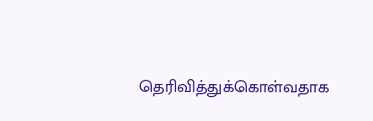தெரிவித்துக்கொள்வதாக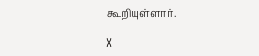கூறியுள்ளார்.

X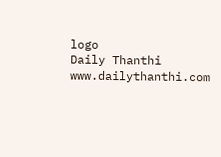logo
Daily Thanthi
www.dailythanthi.com